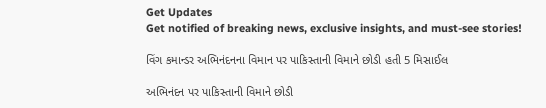Get Updates
Get notified of breaking news, exclusive insights, and must-see stories!

વિંગ કમાન્ડર અભિનંદનના વિમાન પર પાકિસ્તાની વિમાને છોડી હતી 5 મિસાઈલ

અભિનંદન પર પાકિસ્તાની વિમાને છોડી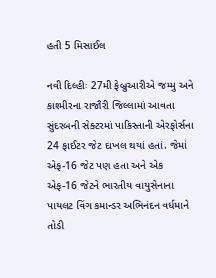હતી 5 મિસાઈલ

નવી દિલ્હીઃ 27મી ફેબ્રુઆરીએ જમ્મુ અને કાશ્મીરના રાજૌરી જિલ્લામાં આવતા સુંદરબની સેક્ટરમાં પાકિસ્તાની એરફોર્સના 24 ફાઈટર જેટ દાખલ થયાં હતાં. જેમાં એફ-16 જેટ પણ હતા અને એક એફ-16 જેટને ભારતીય વાયુસેનાના પાયલટ વિંગ કમાન્ડર અભિનંદન વર્ધમાને તોડી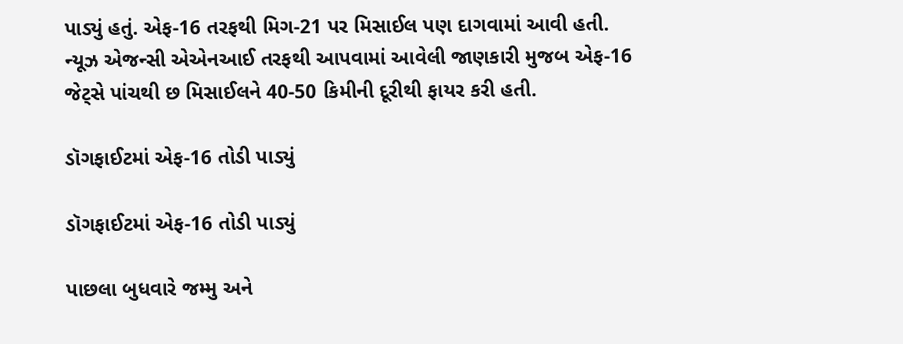પાડ્યું હતું. એફ-16 તરફથી મિગ-21 પર મિસાઈલ પણ દાગવામાં આવી હતી. ન્યૂઝ એજન્સી એએનઆઈ તરફથી આપવામાં આવેલી જાણકારી મુજબ એફ-16 જેટ્સે પાંચથી છ મિસાઈલને 40-50 કિમીની દૂરીથી ફાયર કરી હતી.

ડૉગફાઈટમાં એફ-16 તોડી પાડ્યું

ડૉગફાઈટમાં એફ-16 તોડી પાડ્યું

પાછલા બુધવારે જમ્મુ અને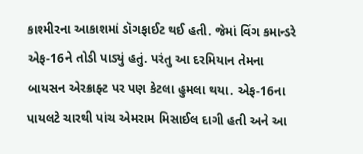કાશ્મીરના આકાશમાં ડૉગફાઈટ થઈ હતી. જેમાં વિંગ કમાન્ડરે એફ-16ને તોડી પાડ્યું હતું. પરંતુ આ દરમિયાન તેમના બાયસન એરક્રાફ્ટ પર પણ કેટલા હુમલા થયા. એફ-16ના પાયલટે ચારથી પાંચ એમરામ મિસાઈલ દાગી હતી અને આ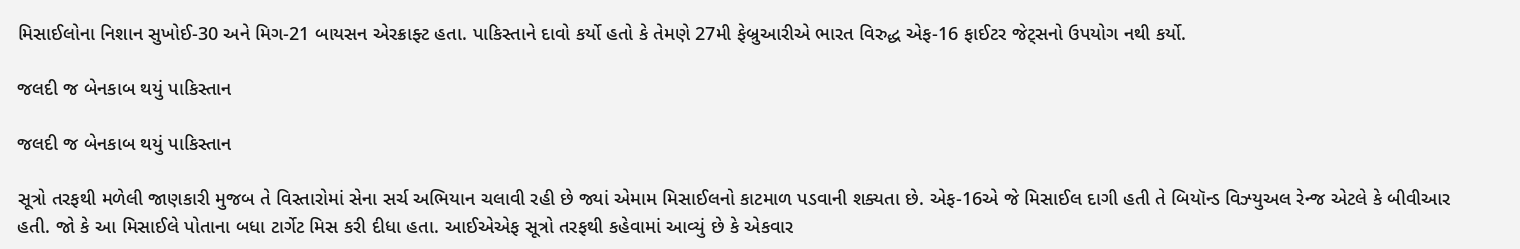મિસાઈલોના નિશાન સુખોઈ-30 અને મિગ-21 બાયસન એરક્રાફ્ટ હતા. પાકિસ્તાને દાવો કર્યો હતો કે તેમણે 27મી ફેબ્રુઆરીએ ભારત વિરુદ્ધ એફ-16 ફાઈટર જેટ્સનો ઉપયોગ નથી કર્યો.

જલદી જ બેનકાબ થયું પાકિસ્તાન

જલદી જ બેનકાબ થયું પાકિસ્તાન

સૂત્રો તરફથી મળેલી જાણકારી મુજબ તે વિસ્તારોમાં સેના સર્ચ અભિયાન ચલાવી રહી છે જ્યાં એમામ મિસાઈલનો કાટમાળ પડવાની શક્યતા છે. એફ-16એ જે મિસાઈલ દાગી હતી તે બિયૉન્ડ વિઝ્યુઅલ રેન્જ એટલે કે બીવીઆર હતી. જો કે આ મિસાઈલે પોતાના બધા ટાર્ગેટ મિસ કરી દીધા હતા. આઈએએફ સૂત્રો તરફથી કહેવામાં આવ્યું છે કે એકવાર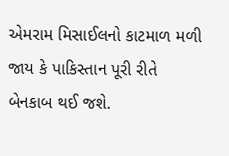એમરામ મિસાઈલનો કાટમાળ મળી જાય કે પાકિસ્તાન પૂરી રીતે બેનકાબ થઈ જશે.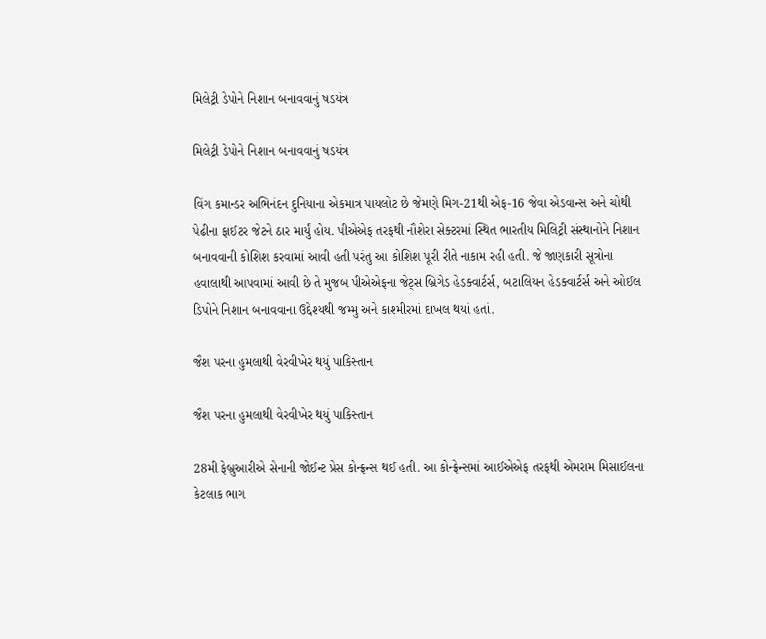મિલેટ્રી ડેપોને નિશાન બનાવવાનું ષડયંત્ર

મિલેટ્રી ડેપોને નિશાન બનાવવાનું ષડયંત્ર

વિંગ કમાન્ડર અભિનંદન દુનિયાના એકમાત્ર પાયલોટ છે જેમણે મિગ-21થી એફ-16 જેવા એડવાન્સ અને ચોથી પેઢીના ફાઈટર જેટને ઠાર માર્યું હોય. પીએએફ તરફથી નૌશેરા સેક્ટરમાં સ્થિત ભારતીય મિલિટ્રી સંસ્થાનોને નિશાન બનાવવાની કોશિશ કરવામાં આવી હતી પરંતુ આ કોશિશ પૂરી રીતે નાકામ રહી હતી. જે જાણકારી સૂત્રોના હવાલાથી આપવામાં આવી છે તે મુજબ પીએએફના જેટ્સ બ્રિગેડ હેડક્વાર્ટર્સ, બટાલિયન હેડક્વાર્ટર્સ અને ઓઈલ ડિપોને નિશાન બનાવવાના ઉદ્દેશ્યથી જમ્મુ અને કાશ્મીરમાં દાખલ થયાં હતાં.

જૈશ પરના હુમલાથી વેરવીખેર થયું પાકિસ્તાન

જૈશ પરના હુમલાથી વેરવીખેર થયું પાકિસ્તાન

28મી ફેબ્રુઆરીએ સેનાની જોઈન્ટ પ્રેસ કોન્ફ્રન્સ થઈ હતી. આ કોન્ફ્રેન્સમાં આઈએએફ તરફથી એમરામ મિસાઈલના કેટલાક ભાગ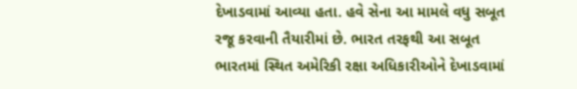દેખાડવામાં આવ્યા હતા. હવે સેના આ મામલે વધુ સબૂત રજૂ કરવાની તૈયારીમાં છે. ભારત તરફથી આ સબૂત ભારતમાં સ્થિત અમેરિકી રક્ષા અધિકારીઓને દેખાડવામાં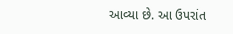આવ્યા છે. આ ઉપરાંત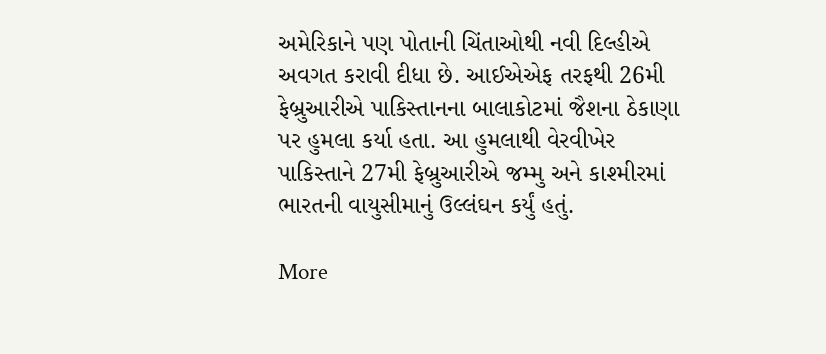અમેરિકાને પણ પોતાની ચિંતાઓથી નવી દિલ્હીએ અવગત કરાવી દીધા છે. આઈએએફ તરફથી 26મી ફેબ્રુઆરીએ પાકિસ્તાનના બાલાકોટમાં જૈશના ઠેકાણા પર હુમલા કર્યા હતા. આ હુમલાથી વેરવીખેર પાકિસ્તાને 27મી ફેબ્રુઆરીએ જમ્મુ અને કાશ્મીરમાં ભારતની વાયુસીમાનું ઉલ્લંઘન કર્યું હતું.

More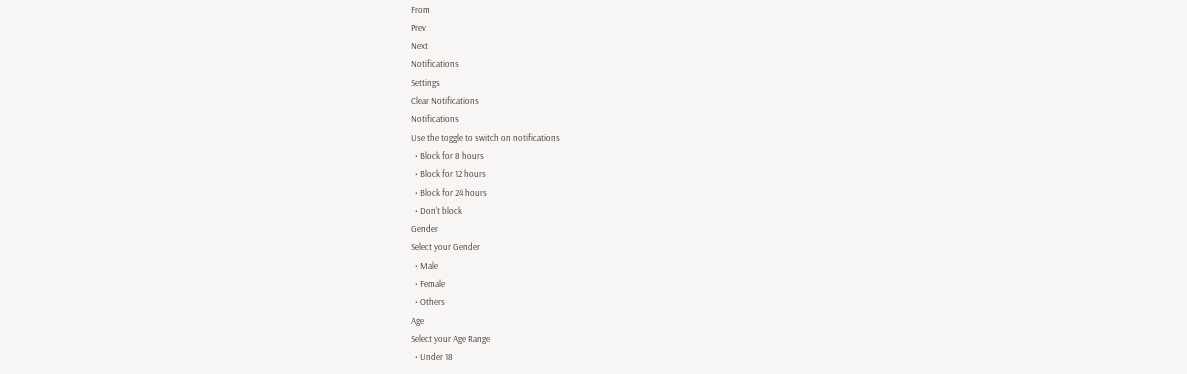From
Prev
Next
Notifications
Settings
Clear Notifications
Notifications
Use the toggle to switch on notifications
  • Block for 8 hours
  • Block for 12 hours
  • Block for 24 hours
  • Don't block
Gender
Select your Gender
  • Male
  • Female
  • Others
Age
Select your Age Range
  • Under 18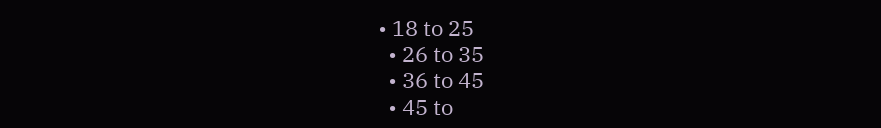• 18 to 25
  • 26 to 35
  • 36 to 45
  • 45 to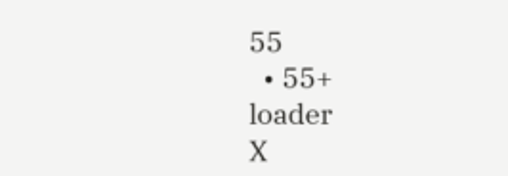55
  • 55+
loader
X